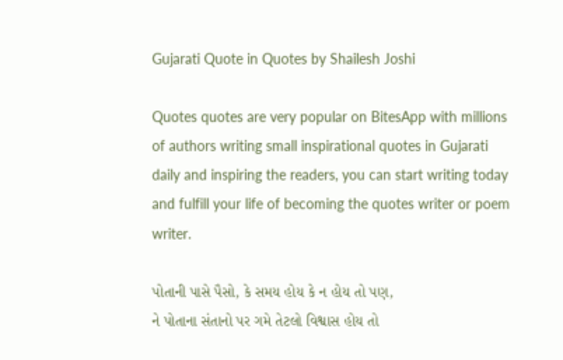Gujarati Quote in Quotes by Shailesh Joshi

Quotes quotes are very popular on BitesApp with millions of authors writing small inspirational quotes in Gujarati daily and inspiring the readers, you can start writing today and fulfill your life of becoming the quotes writer or poem writer.

પોતાની પાસે પૈસો, કે સમય હોય કે ન હોય તો પણ,
ને પોતાના સંતાનો પર ગમે તેટલો વિશ્વાસ હોય તો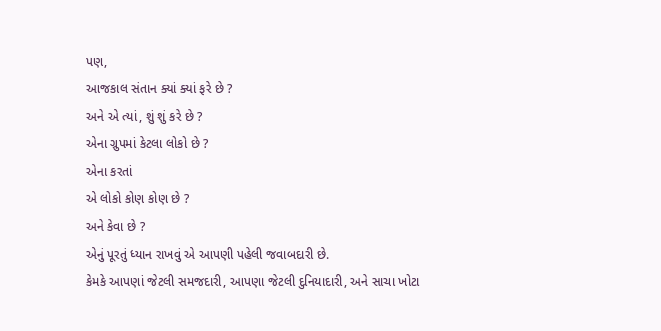પણ,
આજકાલ સંતાન ક્યાં ક્યાં ફરે છે ?
અને એ ત્યાં, શું શું કરે છે ?
એના ગ્રુપમાં કેટલા લોકો છે ?
એના કરતાં
એ લોકો કોણ કોણ છે ?
અને કેવા છે ?
એનું પૂરતું ધ્યાન રાખવું એ આપણી પહેલી જવાબદારી છે.
કેમકે આપણાં જેટલી સમજદારી, આપણા જેટલી દુનિયાદારી, અને સાચા ખોટા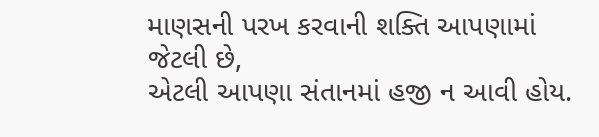માણસની પરખ કરવાની શક્તિ આપણામાં જેટલી છે,
એટલી આપણા સંતાનમાં હજી ન આવી હોય.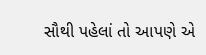સૌથી પહેલાં તો આપણે એ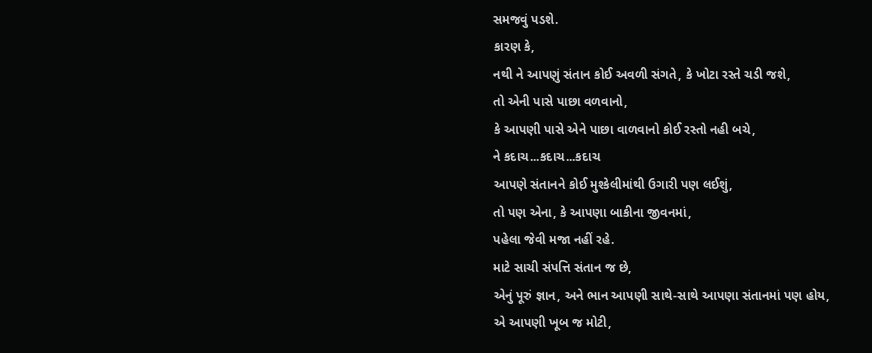સમજવું પડશે.
કારણ કે,
નથી ને આપણું સંતાન કોઈ અવળી સંગતે, કે ખોટા રસ્તે ચડી જશે,
તો એની પાસે પાછા વળવાનો,
કે આપણી પાસે એને પાછા વાળવાનો કોઈ રસ્તો નહી બચે,
ને કદાચ...કદાચ...કદાચ
આપણે સંતાનને કોઈ મુશ્કેલીમાંથી ઉગારી પણ લઈશું,
તો પણ એના, કે આપણા બાકીના જીવનમાં,
પહેલા જેવી મજા નહીં રહે.
માટે સાચી સંપત્તિ સંતાન જ છે,
એનું પૂરું જ્ઞાન, અને ભાન આપણી સાથે-સાથે આપણા સંતાનમાં પણ હોય,
એ આપણી ખૂબ જ મોટી,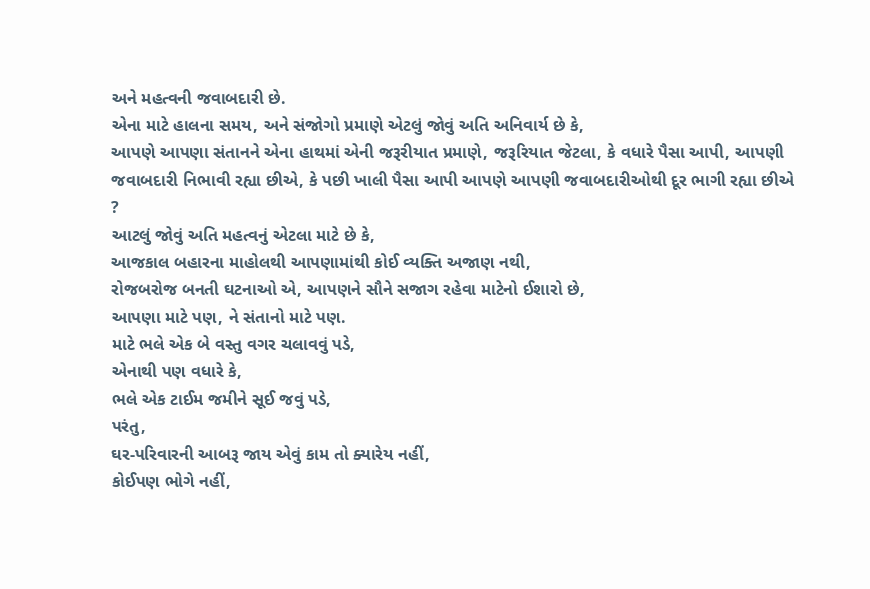અને મહત્વની જવાબદારી છે.
એના માટે હાલના સમય, અને સંજોગો પ્રમાણે એટલું જોવું અતિ અનિવાર્ય છે કે,
આપણે આપણા સંતાનને એના હાથમાં એની જરૂરીયાત પ્રમાણે, જરૂરિયાત જેટલા, કે વધારે પૈસા આપી, આપણી જવાબદારી નિભાવી રહ્યા છીએ, કે પછી ખાલી પૈસા આપી આપણે આપણી જવાબદારીઓથી દૂર ભાગી રહ્યા છીએ ?
આટલું જોવું અતિ મહત્વનું એટલા માટે છે કે,
આજકાલ બહારના માહોલથી આપણામાંથી કોઈ વ્યક્તિ અજાણ નથી,
રોજબરોજ બનતી ઘટનાઓ એ, આપણને સૌને સજાગ રહેવા માટેનો ઈશારો છે,
આપણા માટે પણ, ને સંતાનો માટે પણ.
માટે ભલે એક બે વસ્તુ વગર ચલાવવું પડે,
એનાથી પણ વધારે કે,
ભલે એક ટાઈમ જમીને સૂઈ જવું પડે,
પરંતુ,
ઘર-પરિવારની આબરૂ જાય એવું કામ તો ક્યારેય નહીં,
કોઈપણ ભોગે નહીં,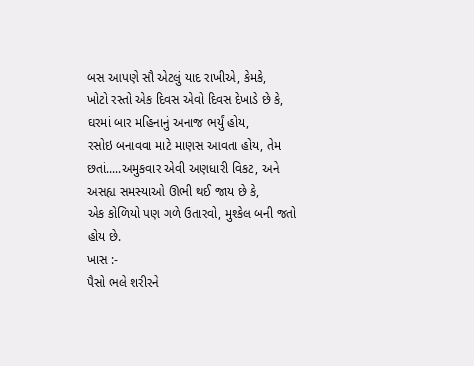બસ આપણે સૌ એટલું યાદ રાખીએ, કેમકે,
ખોટો રસ્તો એક દિવસ એવો દિવસ દેખાડે છે કે,
ઘરમાં બાર મહિનાનું અનાજ ભર્યું હોય,
રસોઇ બનાવવા માટે માણસ આવતા હોય, તેમ છતાં.....અમુકવાર એવી અણધારી વિકટ, અને અસહ્ય સમસ્યાઓ ઊભી થઈ જાય છે કે,
એક કોળિયો પણ ગળે ઉતારવો, મુશ્કેલ બની જતો હોય છે.
ખાસ :-
પૈસો ભલે શરીરને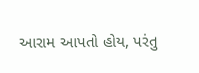આરામ આપતો હોય, પરંતુ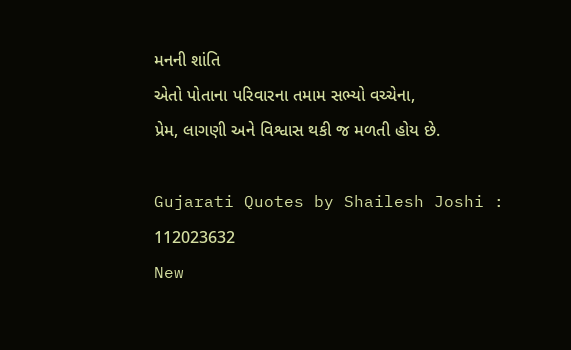મનની શાંતિ
એતો પોતાના પરિવારના તમામ સભ્યો વચ્ચેના,
પ્રેમ, લાગણી અને વિશ્વાસ થકી જ મળતી હોય છે.

Gujarati Quotes by Shailesh Joshi : 112023632
New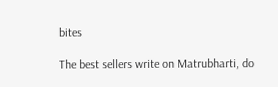bites

The best sellers write on Matrubharti, do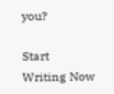you?

Start Writing Now